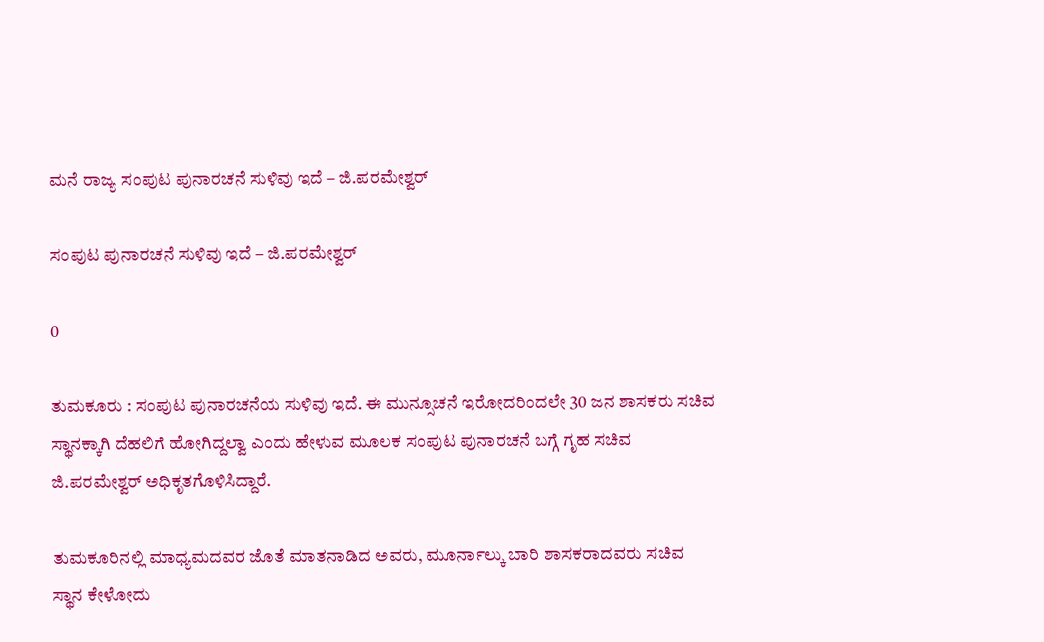ಮನೆ ರಾಜ್ಯ ಸಂಪುಟ ಪುನಾರಚನೆ ಸುಳಿವು ಇದೆ – ಜಿ.ಪರಮೇಶ್ವರ್

ಸಂಪುಟ ಪುನಾರಚನೆ ಸುಳಿವು ಇದೆ – ಜಿ.ಪರಮೇಶ್ವರ್

0

ತುಮಕೂರು : ಸಂಪುಟ ಪುನಾರಚನೆಯ ಸುಳಿವು ಇದೆ. ಈ ಮುನ್ಸೂಚನೆ ಇರೋದರಿಂದಲೇ 30 ಜನ ಶಾಸಕರು ಸಚಿವ ಸ್ಥಾನಕ್ಕಾಗಿ ದೆಹಲಿಗೆ ಹೋಗಿದ್ದಲ್ವಾ ಎಂದು ಹೇಳುವ ಮೂಲಕ ಸಂಪುಟ ಪುನಾರಚನೆ ಬಗ್ಗೆ ಗೃಹ ಸಚಿವ ಜಿ.ಪರಮೇಶ್ವರ್ ಅಧಿಕೃತಗೊಳಿಸಿದ್ದಾರೆ.

ತುಮಕೂರಿನಲ್ಲಿ ಮಾಧ್ಯಮದವರ ಜೊತೆ ಮಾತನಾಡಿದ ಅವರು, ಮೂರ್ನಾಲ್ಕು ಬಾರಿ ಶಾಸಕರಾದವರು ಸಚಿವ ಸ್ಥಾನ ಕೇಳೋದು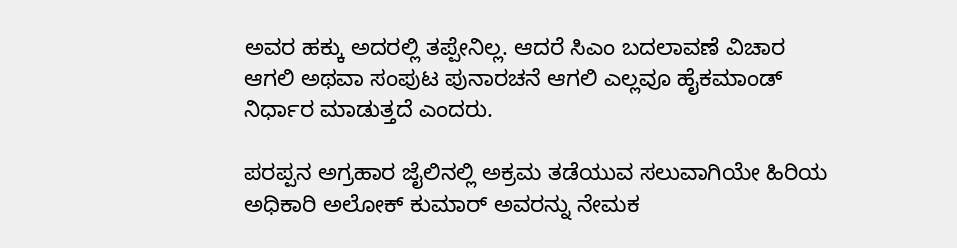ಅವರ ಹಕ್ಕು ಅದರಲ್ಲಿ ತಪ್ಪೇನಿಲ್ಲ. ಆದರೆ ಸಿಎಂ ಬದಲಾವಣೆ ವಿಚಾರ ಆಗಲಿ ಅಥವಾ ಸಂಪುಟ ಪುನಾರಚನೆ ಆಗಲಿ ಎಲ್ಲವೂ ಹೈಕಮಾಂಡ್ ನಿರ್ಧಾರ ಮಾಡುತ್ತದೆ ಎಂದರು.

ಪರಪ್ಪನ ಅಗ್ರಹಾರ ಜೈಲಿನಲ್ಲಿ ಅಕ್ರಮ ತಡೆಯುವ ಸಲುವಾಗಿಯೇ ಹಿರಿಯ ಅಧಿಕಾರಿ ಅಲೋಕ್ ಕುಮಾರ್ ಅವರನ್ನು ನೇಮಕ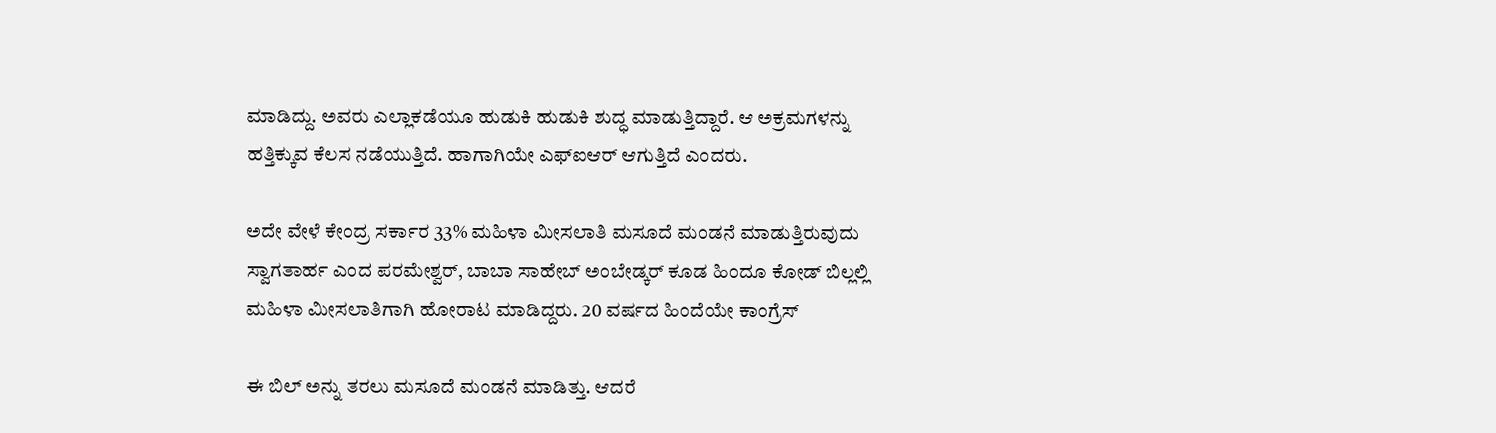ಮಾಡಿದ್ದು. ಅವರು ಎಲ್ಲಾಕಡೆಯೂ ಹುಡುಕಿ ಹುಡುಕಿ ಶುದ್ಧ ಮಾಡುತ್ತಿದ್ದಾರೆ. ಆ ಅಕ್ರಮಗಳನ್ನು ಹತ್ತಿಕ್ಕುವ ಕೆಲಸ ನಡೆಯುತ್ತಿದೆ. ಹಾಗಾಗಿಯೇ ಎಫ್‌ಐಆರ್ ಆಗುತ್ತಿದೆ ಎಂದರು.

ಅದೇ ವೇಳೆ ಕೇಂದ್ರ ಸರ್ಕಾರ 33% ಮಹಿಳಾ ಮೀಸಲಾತಿ ಮಸೂದೆ ಮಂಡನೆ ಮಾಡುತ್ತಿರುವುದು ಸ್ವಾಗತಾರ್ಹ ಎಂದ ಪರಮೇಶ್ವರ್, ಬಾಬಾ ಸಾಹೇಬ್ ಅಂಬೇಡ್ಕರ್ ಕೂಡ ಹಿಂದೂ ಕೋಡ್ ಬಿಲ್ಲಲ್ಲಿ ಮಹಿಳಾ ಮೀಸಲಾತಿಗಾಗಿ ಹೋರಾಟ ಮಾಡಿದ್ದರು. 20 ವರ್ಷದ ಹಿಂದೆಯೇ ಕಾಂಗ್ರೆಸ್

ಈ ಬಿಲ್ ಅನ್ನು ತರಲು ಮಸೂದೆ ಮಂಡನೆ ಮಾಡಿತ್ತು. ಆದರೆ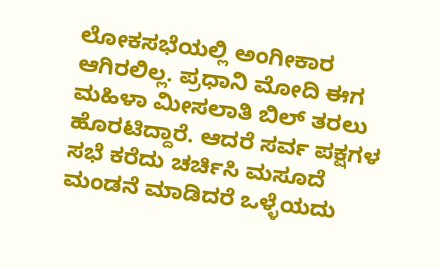ಲೋಕಸಭೆಯಲ್ಲಿ ಅಂಗೀಕಾರ ಆಗಿರಲಿಲ್ಲ. ಪ್ರಧಾನಿ ಮೋದಿ ಈಗ ಮಹಿಳಾ ಮೀಸಲಾತಿ ಬಿಲ್ ತರಲು ಹೊರಟಿದ್ದಾರೆ. ಆದರೆ ಸರ್ವ ಪಕ್ಷಗಳ ಸಭೆ ಕರೆದು ಚರ್ಚಿಸಿ ಮಸೂದೆ ಮಂಡನೆ ಮಾಡಿದರೆ ಒಳ್ಳೆಯದು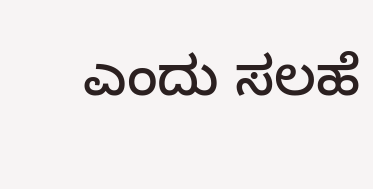ಎಂದು ಸಲಹೆ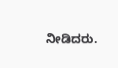ನೀಡಿದರು.